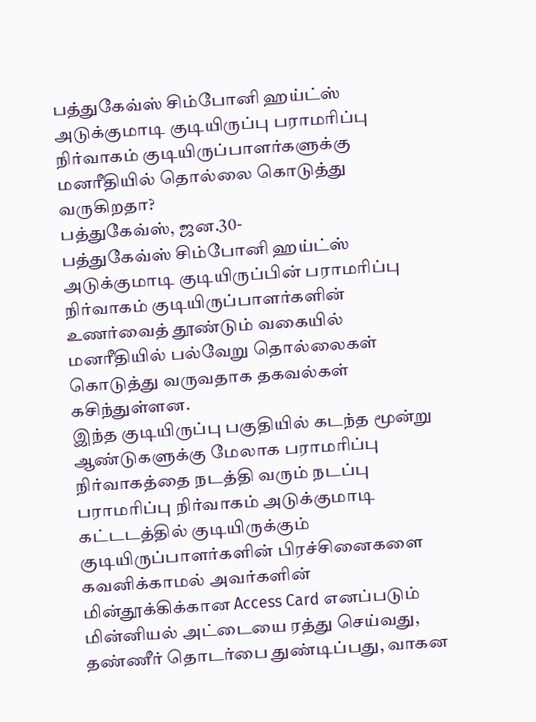பத்துகேவ்ஸ் சிம்போனி ஹய்ட்ஸ் அடுக்குமாடி குடியிருப்பு பராமரிப்பு நிர்வாகம் குடியிருப்பாளர்களுக்கு மனரீதியில் தொல்லை கொடுத்து வருகிறதா?
பத்துகேவ்ஸ், ஜன.30-
பத்துகேவ்ஸ் சிம்போனி ஹய்ட்ஸ் அடுக்குமாடி குடியிருப்பின் பராமரிப்பு நிர்வாகம் குடியிருப்பாளர்களின்
உணர்வைத் தூண்டும் வகையில் மனரீதியில் பல்வேறு தொல்லைகள் கொடுத்து வருவதாக தகவல்கள் கசிந்துள்ளன.
இந்த குடியிருப்பு பகுதியில் கடந்த மூன்று ஆண்டுகளுக்கு மேலாக பராமரிப்பு நிர்வாகத்தை நடத்தி வரும் நடப்பு பராமரிப்பு நிர்வாகம் அடுக்குமாடி கட்டடத்தில் குடியிருக்கும் குடியிருப்பாளர்களின் பிரச்சினைகளை கவனிக்காமல் அவர்களின் மின்தூக்கிக்கான Access Card எனப்படும் மின்னியல் அட்டையை ரத்து செய்வது, தண்ணீர் தொடர்பை துண்டிப்பது, வாகன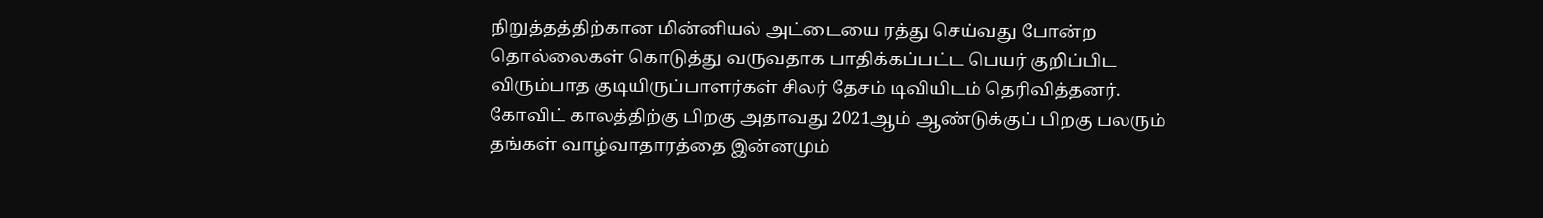நிறுத்தத்திற்கான மின்னியல் அட்டையை ரத்து செய்வது போன்ற தொல்லைகள் கொடுத்து வருவதாக பாதிக்கப்பட்ட பெயர் குறிப்பிட விரும்பாத குடியிருப்பாளர்கள் சிலர் தேசம் டிவியிடம் தெரிவித்தனர்.
கோவிட் காலத்திற்கு பிறகு அதாவது 2021ஆம் ஆண்டுக்குப் பிறகு பலரும் தங்கள் வாழ்வாதாரத்தை இன்னமும்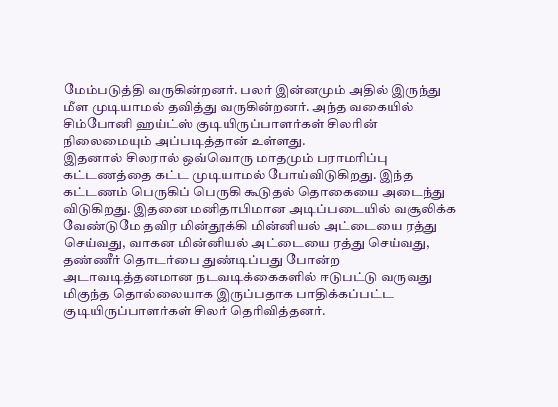மேம்படுத்தி வருகின்றனர். பலர் இன்னமும் அதில் இருந்து மீள முடியாமல் தவித்து வருகின்றனர். அந்த வகையில் சிம்போனி ஹய்ட்ஸ் குடியிருப்பாளர்கள் சிலரின் நிலைமையும் அப்படித்தான் உள்ளது.
இதனால் சிலரால் ஒவ்வொரு மாதமும் பராமரிப்பு கட்டணத்தை கட்ட முடியாமல் போய்விடுகிறது. இந்த கட்டணம் பெருகிப் பெருகி கூடுதல் தொகையை அடைந்து விடுகிறது. இதனை மனிதாபிமான அடிப்படையில் வசூலிக்க வேண்டுமே தவிர மின்தூக்கி மின்னியல் அட்டையை ரத்து செய்வது, வாகன மின்னியல் அட்டையை ரத்து செய்வது, தண்ணீர் தொடர்பை துண்டிப்பது போன்ற அடாவடித்தனமான நடவடிக்கைகளில் ஈடுபட்டு வருவது மிகுந்த தொல்லையாக இருப்பதாக பாதிக்கப்பட்ட குடியிருப்பாளர்கள் சிலர் தெரிவித்தனர்.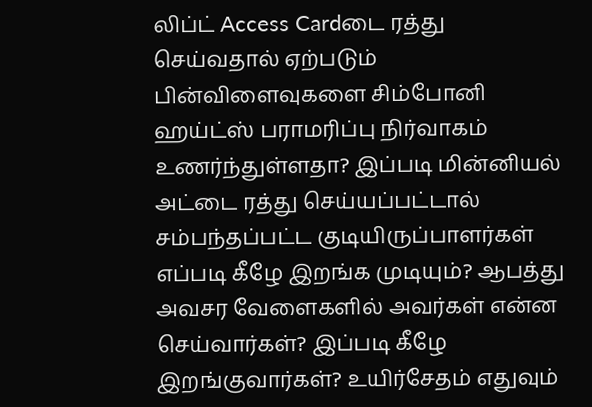லிப்ட் Access Cardடை ரத்து செய்வதால் ஏற்படும் பின்விளைவுகளை சிம்போனி ஹய்ட்ஸ் பராமரிப்பு நிர்வாகம் உணர்ந்துள்ளதா? இப்படி மின்னியல் அட்டை ரத்து செய்யப்பட்டால் சம்பந்தப்பட்ட குடியிருப்பாளர்கள் எப்படி கீழே இறங்க முடியும்? ஆபத்து அவசர வேளைகளில் அவர்கள் என்ன செய்வார்கள்? இப்படி கீழே இறங்குவார்கள்? உயிர்சேதம் எதுவும்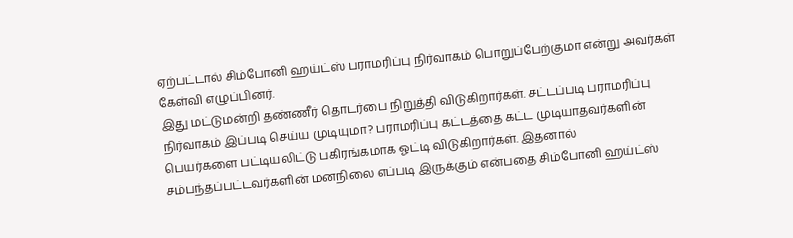ஏற்பட்டால் சிம்போனி ஹய்ட்ஸ் பராமரிப்பு நிர்வாகம் பொறுப்பேற்குமா என்று அவர்கள் கேள்வி எழுப்பினர்.
இது மட்டுமன்றி தண்ணீர் தொடர்பை நிறுத்தி விடுகிறார்கள். சட்டப்படி பராமரிப்பு நிர்வாகம் இப்படி செய்ய முடியுமா? பராமரிப்பு கட்டத்தை கட்ட முடியாதவர்களின் பெயர்களை பட்டியலிட்டு பகிரங்கமாக ஓட்டி விடுகிறார்கள். இதனால் சம்பந்தப்பட்டவர்களின் மனநிலை எப்படி இருக்கும் என்பதை சிம்போனி ஹய்ட்ஸ்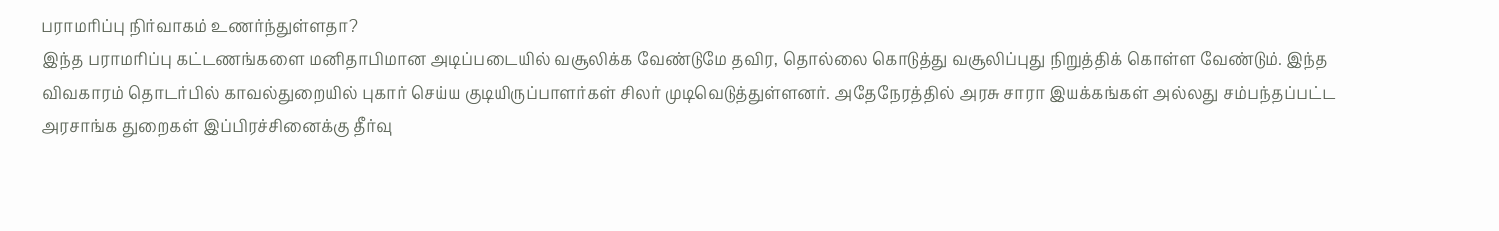பராமரிப்பு நிர்வாகம் உணர்ந்துள்ளதா?
இந்த பராமரிப்பு கட்டணங்களை மனிதாபிமான அடிப்படையில் வசூலிக்க வேண்டுமே தவிர, தொல்லை கொடுத்து வசூலிப்புது நிறுத்திக் கொள்ள வேண்டும். இந்த விவகாரம் தொடர்பில் காவல்துறையில் புகார் செய்ய குடியிருப்பாளர்கள் சிலர் முடிவெடுத்துள்ளனர். அதேநேரத்தில் அரசு சாரா இயக்கங்கள் அல்லது சம்பந்தப்பட்ட அரசாங்க துறைகள் இப்பிரச்சினைக்கு தீர்வு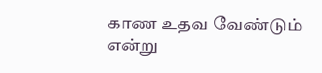காண உதவ வேண்டும் என்று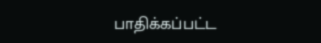பாதிக்கப்பட்ட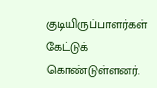குடியிருப்பாளர்கள் கேட்டுக் கொண்டுள்ளனர்.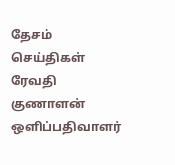தேசம் செய்திகள் ரேவதி குணாளன்
ஒளிப்பதிவாளர்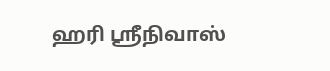ஹரி ஸ்ரீநிவாஸ்